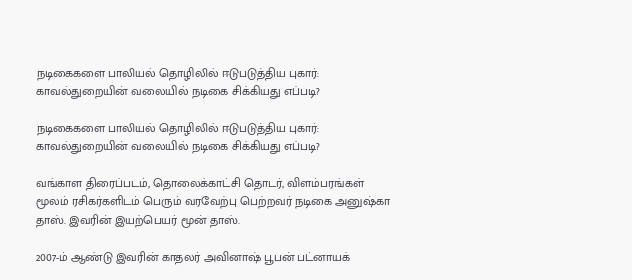நடிகைகளை பாலியல் தொழிலில் ஈடுபடுத்திய புகார்: காவல்துறையின் வலையில் நடிகை சிக்கியது எப்படி?

நடிகைகளை பாலியல் தொழிலில் ஈடுபடுத்திய புகார்: காவல்துறையின் வலையில் நடிகை சிக்கியது எப்படி?

வங்காள திரைப்படம், தொலைக்காட்சி தொடர், விளம்பரங்கள் மூலம் ரசிகர்களிடம் பெரும் வரவேற்பு பெற்றவர் நடிகை அனுஷ்கா தாஸ். இவரின் இயற்பெயர் மூன் தாஸ்.

2007-ம் ஆண்டு இவரின் காதலர் அவினாஷ் பூபன் பட்னாயக்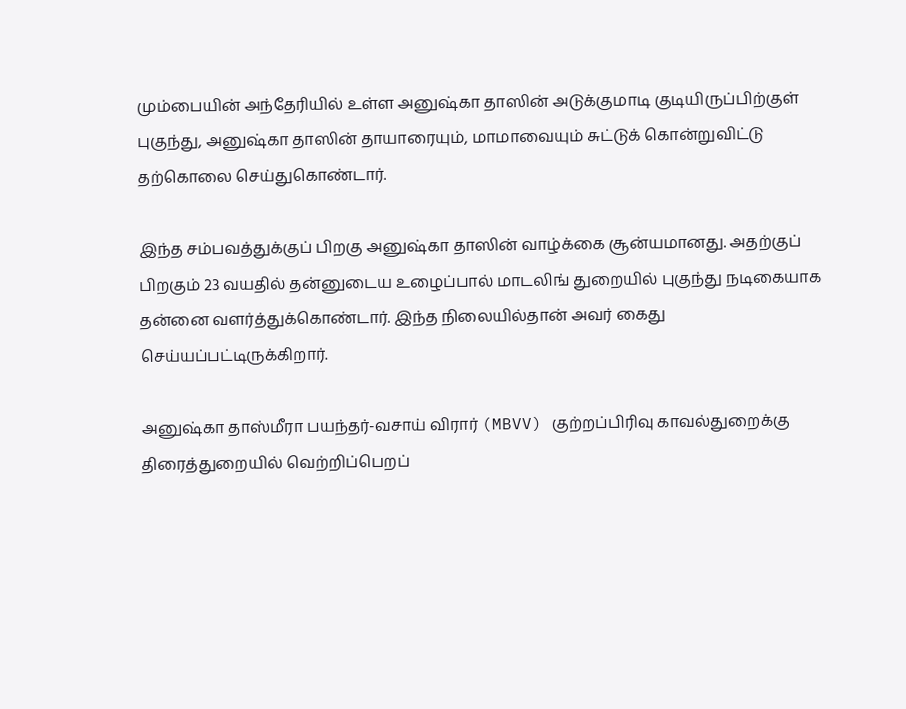மும்பையின் அந்தேரியில் உள்ள அனுஷ்கா தாஸின் அடுக்குமாடி குடியிருப்பிற்குள் புகுந்து, அனுஷ்கா தாஸின் தாயாரையும், மாமாவையும் சுட்டுக் கொன்றுவிட்டு தற்கொலை செய்துகொண்டார்.

இந்த சம்பவத்துக்குப் பிறகு அனுஷ்கா தாஸின் வாழ்க்கை சூன்யமானது. அதற்குப் பிறகும் 23 வயதில் தன்னுடைய உழைப்பால் மாடலிங் துறையில் புகுந்து நடிகையாக தன்னை வளர்த்துக்கொண்டார். இந்த நிலையில்தான் அவர் கைது செய்யப்பட்டிருக்கிறார்.

அனுஷ்கா தாஸ்மீரா பயந்தர்-வசாய் விரார் (MBVV) குற்றப்பிரிவு காவல்துறைக்கு திரைத்துறையில் வெற்றிப்பெறப்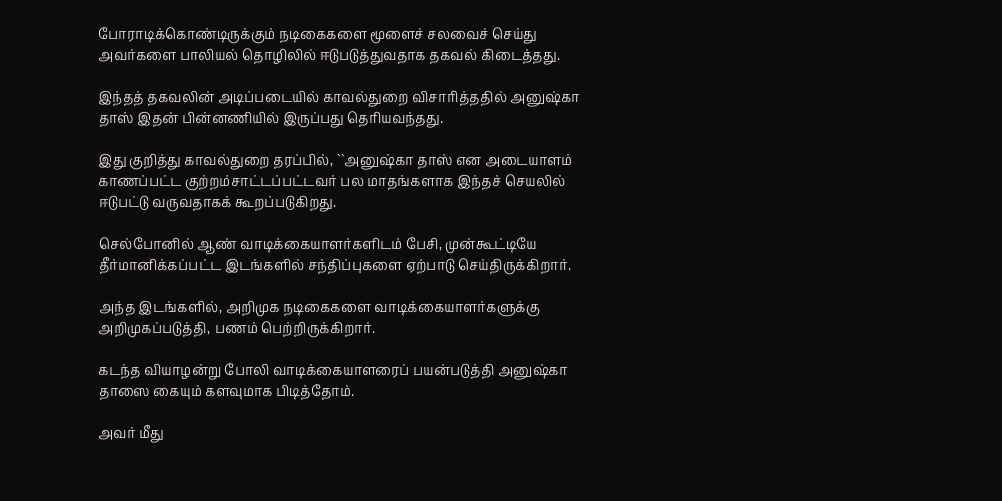போராடிக்கொண்டிருக்கும் நடிகைகளை மூளைச் சலவைச் செய்து அவர்களை பாலியல் தொழிலில் ஈடுபடுத்துவதாக தகவல் கிடைத்தது.

இந்தத் தகவலின் அடிப்படையில் காவல்துறை விசாரித்ததில் அனுஷ்கா தாஸ் இதன் பின்னணியில் இருப்பது தெரியவந்தது.

இது குறித்து காவல்துறை தரப்பில், ``அனுஷ்கா தாஸ் என அடையாளம் காணப்பட்ட குற்றம்சாட்டப்பட்டவர் பல மாதங்களாக இந்தச் செயலில் ஈடுபட்டு வருவதாகக் கூறப்படுகிறது.

செல்போனில் ஆண் வாடிக்கையாளர்களிடம் பேசி, முன்கூட்டியே தீர்மானிக்கப்பட்ட இடங்களில் சந்திப்புகளை ஏற்பாடு செய்திருக்கிறார்.

அந்த இடங்களில், அறிமுக நடிகைகளை வாடிக்கையாளர்களுக்கு அறிமுகப்படுத்தி, பணம் பெற்றிருக்கிறார்.

கடந்த வியாழன்று போலி வாடிக்கையாளரைப் பயன்படுத்தி அனுஷ்கா தாஸை கையும் களவுமாக பிடித்தோம்.

அவர் மீது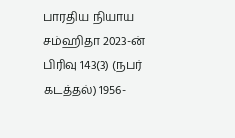பாரதிய நியாய சம்ஹிதா 2023-ன் பிரிவு 143(3) (நபர் கடத்தல்) 1956-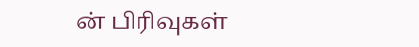ன் பிரிவுகள்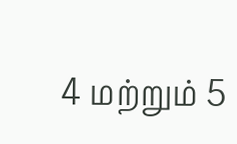4 மற்றும் 5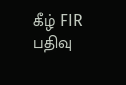கீழ் FIR பதிவு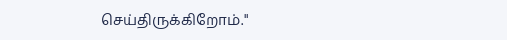செய்திருக்கிறோம்."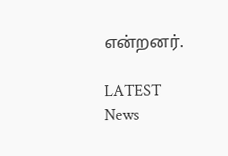என்றனர்.

LATEST News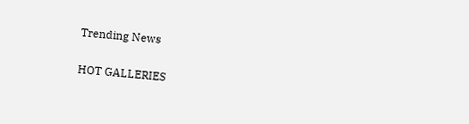Trending News

HOT GALLERIES